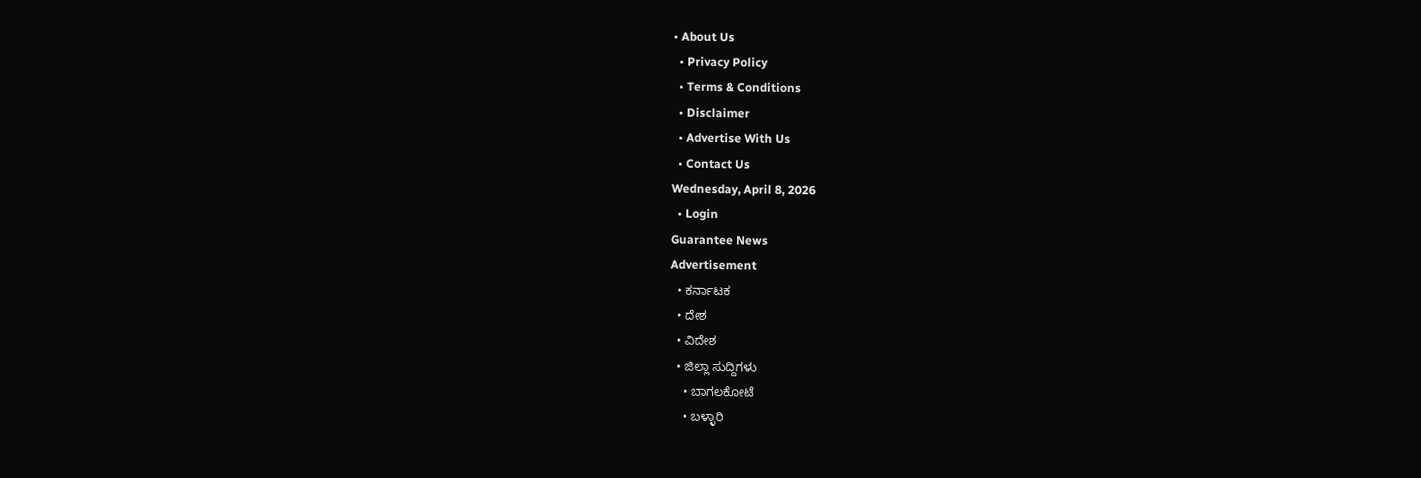• About Us
  • Privacy Policy
  • Terms & Conditions
  • Disclaimer
  • Advertise With Us
  • Contact Us
Wednesday, April 8, 2026
  • Login
Guarantee News
Advertisement
  • ಕರ್ನಾಟಕ
  • ದೇಶ
  • ವಿದೇಶ
  • ಜಿಲ್ಲಾ ಸುದ್ದಿಗಳು
    • ಬಾಗಲಕೋಟೆ
    • ಬಳ್ಳಾರಿ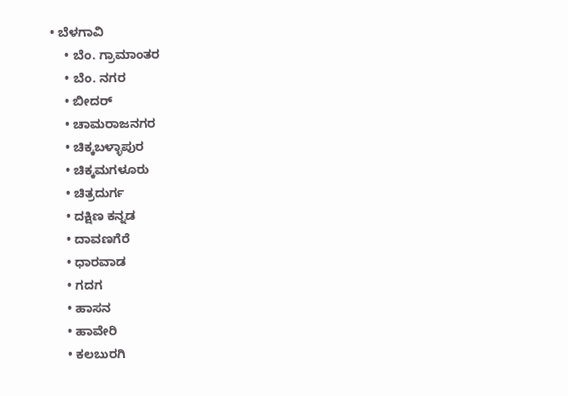• ಬೆಳಗಾವಿ
    • ಬೆಂ. ಗ್ರಾಮಾಂತರ
    • ಬೆಂ. ನಗರ
    • ಬೀದರ್
    • ಚಾಮರಾಜನಗರ
    • ಚಿಕ್ಕಬಳ್ಳಾಪುರ
    • ಚಿಕ್ಕಮಗಳೂರು
    • ಚಿತ್ರದುರ್ಗ
    • ದಕ್ಷಿಣ ಕನ್ನಡ
    • ದಾವಣಗೆರೆ
    • ಧಾರವಾಡ
    • ಗದಗ
    • ಹಾಸನ
    • ಹಾವೇರಿ
    • ಕಲಬುರಗಿ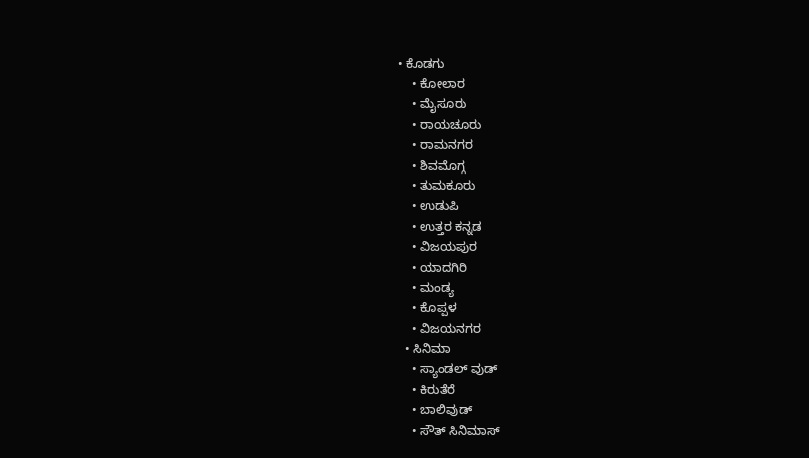• ಕೊಡಗು
    • ಕೋಲಾರ
    • ಮೈಸೂರು
    • ರಾಯಚೂರು
    • ರಾಮನಗರ
    • ಶಿವಮೊಗ್ಗ
    • ತುಮಕೂರು
    • ಉಡುಪಿ
    • ಉತ್ತರ ಕನ್ನಡ
    • ವಿಜಯಪುರ
    • ಯಾದಗಿರಿ
    • ಮಂಡ್ಯ
    • ಕೊಪ್ಪಳ
    • ವಿಜಯನಗರ
  • ಸಿನಿಮಾ
    • ಸ್ಯಾಂಡಲ್ ವುಡ್
    • ಕಿರುತೆರೆ
    • ಬಾಲಿವುಡ್
    • ಸೌತ್ ಸಿನಿಮಾಸ್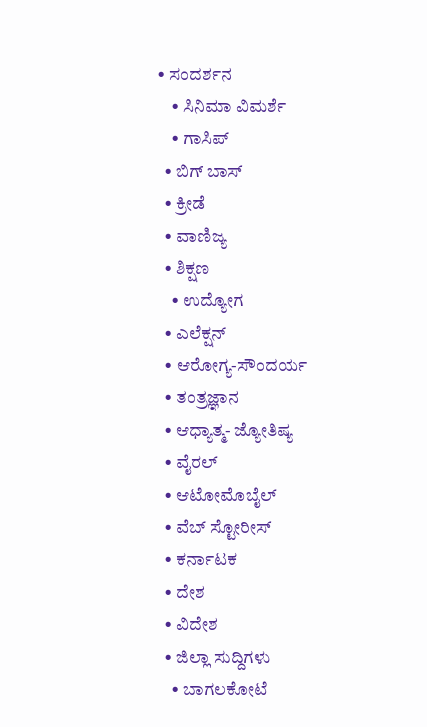• ಸಂದರ್ಶನ
    • ಸಿನಿಮಾ ವಿಮರ್ಶೆ
    • ಗಾಸಿಪ್
  • ಬಿಗ್ ಬಾಸ್
  • ಕ್ರೀಡೆ
  • ವಾಣಿಜ್ಯ
  • ಶಿಕ್ಷಣ
    • ಉದ್ಯೋಗ
  • ಎಲೆಕ್ಷನ್
  • ಆರೋಗ್ಯ-ಸೌಂದರ್ಯ
  • ತಂತ್ರಜ್ಞಾನ
  • ಆಧ್ಯಾತ್ಮ- ಜ್ಯೋತಿಷ್ಯ
  • ವೈರಲ್
  • ಆಟೋಮೊಬೈಲ್
  • ವೆಬ್ ಸ್ಟೋರೀಸ್
  • ಕರ್ನಾಟಕ
  • ದೇಶ
  • ವಿದೇಶ
  • ಜಿಲ್ಲಾ ಸುದ್ದಿಗಳು
    • ಬಾಗಲಕೋಟೆ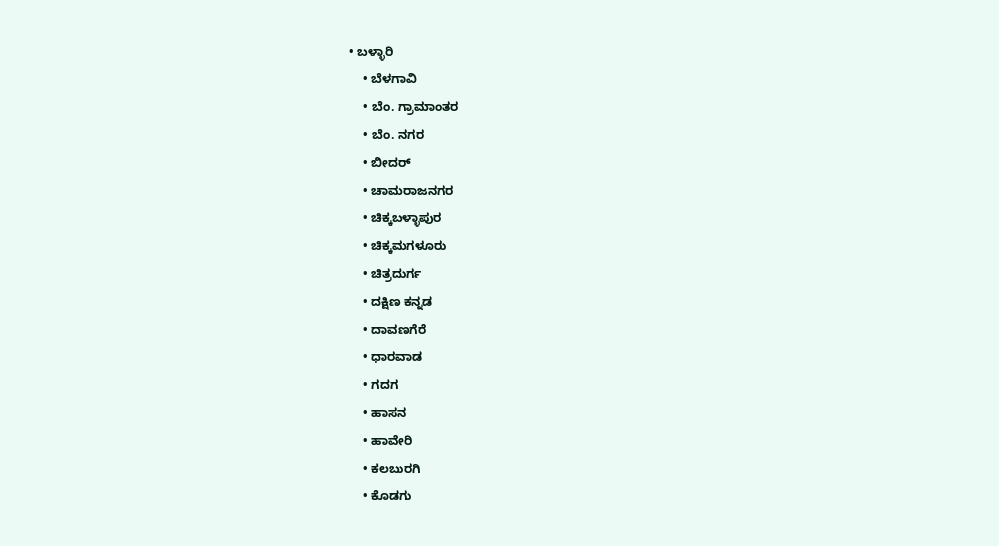• ಬಳ್ಳಾರಿ
    • ಬೆಳಗಾವಿ
    • ಬೆಂ. ಗ್ರಾಮಾಂತರ
    • ಬೆಂ. ನಗರ
    • ಬೀದರ್
    • ಚಾಮರಾಜನಗರ
    • ಚಿಕ್ಕಬಳ್ಳಾಪುರ
    • ಚಿಕ್ಕಮಗಳೂರು
    • ಚಿತ್ರದುರ್ಗ
    • ದಕ್ಷಿಣ ಕನ್ನಡ
    • ದಾವಣಗೆರೆ
    • ಧಾರವಾಡ
    • ಗದಗ
    • ಹಾಸನ
    • ಹಾವೇರಿ
    • ಕಲಬುರಗಿ
    • ಕೊಡಗು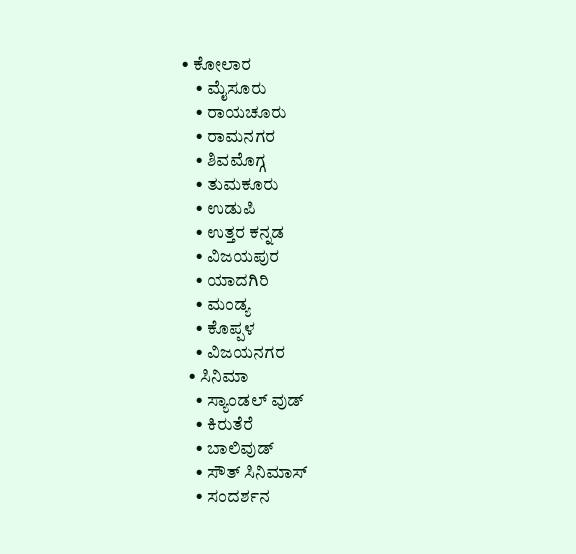• ಕೋಲಾರ
    • ಮೈಸೂರು
    • ರಾಯಚೂರು
    • ರಾಮನಗರ
    • ಶಿವಮೊಗ್ಗ
    • ತುಮಕೂರು
    • ಉಡುಪಿ
    • ಉತ್ತರ ಕನ್ನಡ
    • ವಿಜಯಪುರ
    • ಯಾದಗಿರಿ
    • ಮಂಡ್ಯ
    • ಕೊಪ್ಪಳ
    • ವಿಜಯನಗರ
  • ಸಿನಿಮಾ
    • ಸ್ಯಾಂಡಲ್ ವುಡ್
    • ಕಿರುತೆರೆ
    • ಬಾಲಿವುಡ್
    • ಸೌತ್ ಸಿನಿಮಾಸ್
    • ಸಂದರ್ಶನ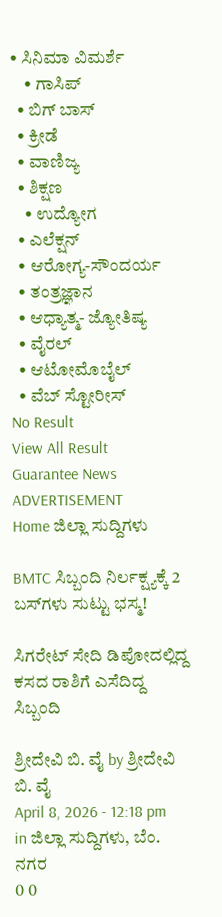• ಸಿನಿಮಾ ವಿಮರ್ಶೆ
    • ಗಾಸಿಪ್
  • ಬಿಗ್ ಬಾಸ್
  • ಕ್ರೀಡೆ
  • ವಾಣಿಜ್ಯ
  • ಶಿಕ್ಷಣ
    • ಉದ್ಯೋಗ
  • ಎಲೆಕ್ಷನ್
  • ಆರೋಗ್ಯ-ಸೌಂದರ್ಯ
  • ತಂತ್ರಜ್ಞಾನ
  • ಆಧ್ಯಾತ್ಮ- ಜ್ಯೋತಿಷ್ಯ
  • ವೈರಲ್
  • ಆಟೋಮೊಬೈಲ್
  • ವೆಬ್ ಸ್ಟೋರೀಸ್
No Result
View All Result
Guarantee News
ADVERTISEMENT
Home ಜಿಲ್ಲಾ ಸುದ್ದಿಗಳು

BMTC ಸಿಬ್ಬಂದಿ ನಿರ್ಲಕ್ಷ್ಯಕ್ಕೆ 2 ಬಸ್‌ಗಳು ಸುಟ್ಟು ಭಸ್ಮ!

ಸಿಗರೇಟ್‌ ಸೇದಿ ಡಿಪೋದಲ್ಲಿದ್ದ ಕಸದ ರಾಶಿಗೆ ಎಸೆದಿದ್ದ ಸಿಬ್ಬಂದಿ

ಶ್ರೀದೇವಿ ಬಿ. ವೈ by ಶ್ರೀದೇವಿ ಬಿ. ವೈ
April 8, 2026 - 12:18 pm
in ಜಿಲ್ಲಾ ಸುದ್ದಿಗಳು, ಬೆಂ. ನಗರ
0 0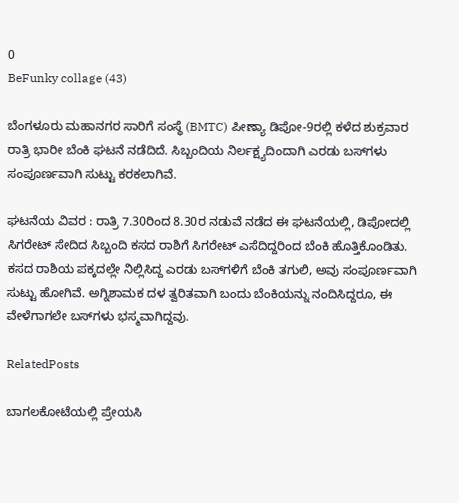0
BeFunky collage (43)

ಬೆಂಗಳೂರು ಮಹಾನಗರ ಸಾರಿಗೆ ಸಂಸ್ಥೆ (BMTC) ಪೀಣ್ಯಾ ಡಿಪೋ-9ರಲ್ಲಿ ಕಳೆದ ಶುಕ್ರವಾರ ರಾತ್ರಿ ಭಾರೀ ಬೆಂಕಿ ಘಟನೆ ನಡೆದಿದೆ. ಸಿಬ್ಬಂದಿಯ ನಿರ್ಲಕ್ಷ್ಯದಿಂದಾಗಿ ಎರಡು ಬಸ್‌ಗಳು ಸಂಪೂರ್ಣವಾಗಿ ಸುಟ್ಟು ಕರಕಲಾಗಿವೆ.

ಘಟನೆಯ ವಿವರ : ರಾತ್ರಿ 7.30ರಿಂದ 8.30ರ ನಡುವೆ ನಡೆದ ಈ ಘಟನೆಯಲ್ಲಿ, ಡಿಪೋದಲ್ಲಿ ಸಿಗರೇಟ್ ಸೇದಿದ ಸಿಬ್ಬಂದಿ ಕಸದ ರಾಶಿಗೆ ಸಿಗರೇಟ್ ಎಸೆದಿದ್ದರಿಂದ ಬೆಂಕಿ ಹೊತ್ತಿಕೊಂಡಿತು. ಕಸದ ರಾಶಿಯ ಪಕ್ಕದಲ್ಲೇ ನಿಲ್ಲಿಸಿದ್ದ ಎರಡು ಬಸ್‌ಗಳಿಗೆ ಬೆಂಕಿ ತಗುಲಿ, ಅವು ಸಂಪೂರ್ಣವಾಗಿ ಸುಟ್ಟು ಹೋಗಿವೆ. ಅಗ್ನಿಶಾಮಕ ದಳ ತ್ವರಿತವಾಗಿ ಬಂದು ಬೆಂಕಿಯನ್ನು ನಂದಿಸಿದ್ದರೂ, ಈ ವೇಳೆಗಾಗಲೇ ಬಸ್‌ಗಳು ಭಸ್ಮವಾಗಿದ್ದವು.

RelatedPosts

ಬಾಗಲಕೋಟೆಯಲ್ಲಿ ಪ್ರೇಯಸಿ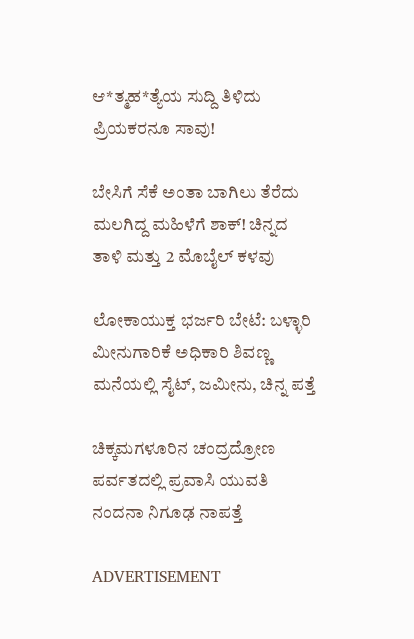ಆ*ತ್ಮಹ*ತ್ಯೆಯ ಸುದ್ದಿ ತಿಳಿದು ಪ್ರಿಯಕರನೂ ಸಾವು!

ಬೇಸಿಗೆ ಸೆಕೆ ಅಂತಾ ಬಾಗಿಲು ತೆರೆದು ಮಲಗಿದ್ದ ಮಹಿಳೆಗೆ ಶಾಕ್! ಚಿನ್ನದ ತಾಳಿ ಮತ್ತು 2 ಮೊಬೈಲ್ ಕಳವು

ಲೋಕಾಯುಕ್ತ ಭರ್ಜರಿ ಬೇಟೆ: ಬಳ್ಳಾರಿ ಮೀನುಗಾರಿಕೆ ಅಧಿಕಾರಿ ಶಿವಣ್ಣ ಮನೆಯಲ್ಲಿ ಸೈಟ್, ಜಮೀನು, ಚಿನ್ನ ಪತ್ತೆ

ಚಿಕ್ಕಮಗಳೂರಿನ ಚಂದ್ರದ್ರೋಣ ಪರ್ವತದಲ್ಲಿ ಪ್ರವಾಸಿ ಯುವತಿ ನಂದನಾ ನಿಗೂಢ ನಾಪತ್ತೆ

ADVERTISEMENT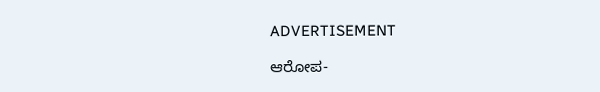ADVERTISEMENT

ಆರೋಪ-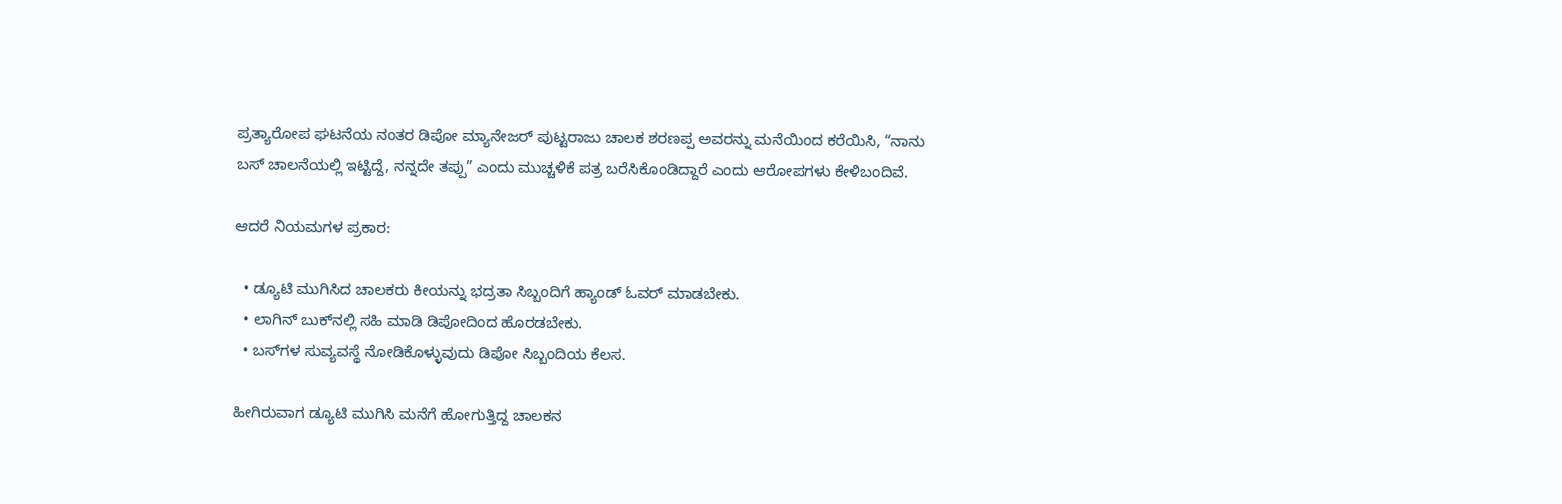ಪ್ರತ್ಯಾರೋಪ ಘಟನೆಯ ನಂತರ ಡಿಪೋ ಮ್ಯಾನೇಜರ್ ಪುಟ್ಟರಾಜು ಚಾಲಕ ಶರಣಪ್ಪ ಅವರನ್ನು ಮನೆಯಿಂದ ಕರೆಯಿಸಿ, “ನಾನು ಬಸ್ ಚಾಲನೆಯಲ್ಲಿ ಇಟ್ಟಿದ್ದೆ, ನನ್ನದೇ ತಪ್ಪು” ಎಂದು ಮುಚ್ಚಳಿಕೆ ಪತ್ರ ಬರೆಸಿಕೊಂಡಿದ್ದಾರೆ ಎಂದು ಆರೋಪಗಳು ಕೇಳಿಬಂದಿವೆ.

ಆದರೆ ನಿಯಮಗಳ ಪ್ರಕಾರ:

  • ಡ್ಯೂಟಿ ಮುಗಿಸಿದ ಚಾಲಕರು ಕೀಯನ್ನು ಭದ್ರತಾ ಸಿಬ್ಬಂದಿಗೆ ಹ್ಯಾಂಡ್ ಓವರ್ ಮಾಡಬೇಕು.
  • ಲಾಗಿನ್ ಬುಕ್‌ನಲ್ಲಿ ಸಹಿ ಮಾಡಿ ಡಿಪೋದಿಂದ ಹೊರಡಬೇಕು.
  • ಬಸ್‌ಗಳ ಸುವ್ಯವಸ್ಥೆ ನೋಡಿಕೊಳ್ಳುವುದು ಡಿಪೋ ಸಿಬ್ಬಂದಿಯ ಕೆಲಸ.

ಹೀಗಿರುವಾಗ ಡ್ಯೂಟಿ ಮುಗಿಸಿ ಮನೆಗೆ ಹೋಗುತ್ತಿದ್ದ ಚಾಲಕನ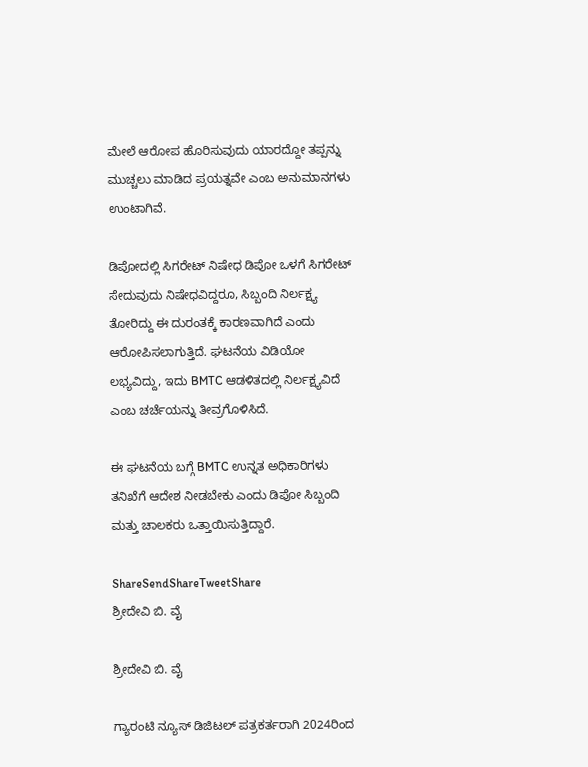ಮೇಲೆ ಆರೋಪ ಹೊರಿಸುವುದು ಯಾರದ್ದೋ ತಪ್ಪನ್ನು ಮುಚ್ಚಲು ಮಾಡಿದ ಪ್ರಯತ್ನವೇ ಎಂಬ ಅನುಮಾನಗಳು ಉಂಟಾಗಿವೆ.

ಡಿಪೋದಲ್ಲಿ ಸಿಗರೇಟ್ ನಿಷೇಧ ಡಿಪೋ ಒಳಗೆ ಸಿಗರೇಟ್ ಸೇದುವುದು ನಿಷೇಧವಿದ್ದರೂ, ಸಿಬ್ಬಂದಿ ನಿರ್ಲಕ್ಷ್ಯ ತೋರಿದ್ದು ಈ ದುರಂತಕ್ಕೆ ಕಾರಣವಾಗಿದೆ ಎಂದು ಆರೋಪಿಸಲಾಗುತ್ತಿದೆ. ಘಟನೆಯ ವಿಡಿಯೋ ಲಭ್ಯವಿದ್ದು, ಇದು BMTC ಆಡಳಿತದಲ್ಲಿ ನಿರ್ಲಕ್ಷ್ಯವಿದೆ ಎಂಬ ಚರ್ಚೆಯನ್ನು ತೀವ್ರಗೊಳಿಸಿದೆ.

ಈ ಘಟನೆಯ ಬಗ್ಗೆ BMTC ಉನ್ನತ ಅಧಿಕಾರಿಗಳು ತನಿಖೆಗೆ ಆದೇಶ ನೀಡಬೇಕು ಎಂದು ಡಿಪೋ ಸಿಬ್ಬಂದಿ ಮತ್ತು ಚಾಲಕರು ಒತ್ತಾಯಿಸುತ್ತಿದ್ದಾರೆ.

ShareSendShareTweetShare
ಶ್ರೀದೇವಿ ಬಿ. ವೈ

ಶ್ರೀದೇವಿ ಬಿ. ವೈ

ಗ್ಯಾರಂಟಿ ನ್ಯೂಸ್ ಡಿಜಿಟಲ್ ಪತ್ರಕರ್ತರಾಗಿ 2024ರಿಂದ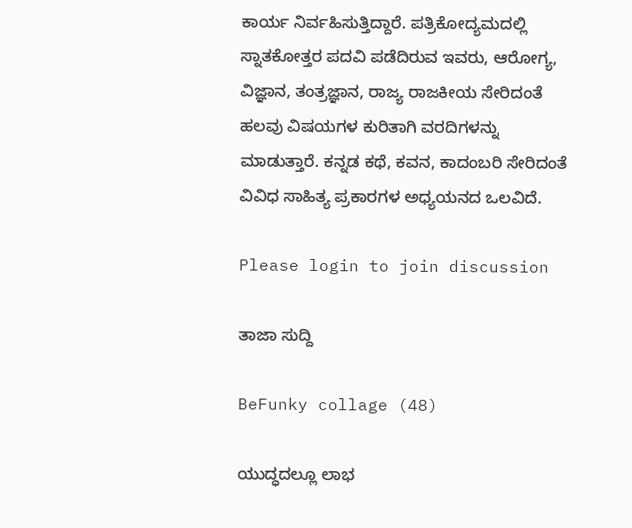ಕಾರ್ಯ ನಿರ್ವಹಿಸುತ್ತಿದ್ದಾರೆ. ಪತ್ರಿಕೋದ್ಯಮದಲ್ಲಿ ಸ್ನಾತಕೋತ್ತರ ಪದವಿ ಪಡೆದಿರುವ ಇವರು, ಆರೋಗ್ಯ, ವಿಜ್ಞಾನ, ತಂತ್ರಜ್ಞಾನ, ರಾಜ್ಯ ರಾಜಕೀಯ ಸೇರಿದಂತೆ ಹಲವು ವಿಷಯಗಳ ಕುರಿತಾಗಿ ವರದಿಗಳನ್ನು ಮಾಡುತ್ತಾರೆ. ಕನ್ನಡ ಕಥೆ, ಕವನ, ಕಾದಂಬರಿ ಸೇರಿದಂತೆ ವಿವಿಧ ಸಾಹಿತ್ಯ ಪ್ರಕಾರಗಳ ಅಧ್ಯಯನದ ಒಲವಿದೆ.

Please login to join discussion

ತಾಜಾ ಸುದ್ದಿ

BeFunky collage (48)

ಯುದ್ಧದಲ್ಲೂ ಲಾಭ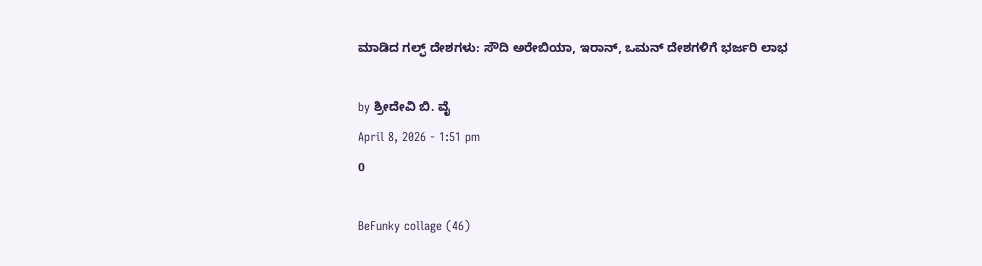ಮಾಡಿದ ಗಲ್ಫ್ ದೇಶಗಳು: ಸೌದಿ ಅರೇಬಿಯಾ, ಇರಾನ್, ಒಮನ್ ದೇಶಗಳಿಗೆ ಭರ್ಜರಿ ಲಾಭ

by ಶ್ರೀದೇವಿ ಬಿ. ವೈ
April 8, 2026 - 1:51 pm
0

BeFunky collage (46)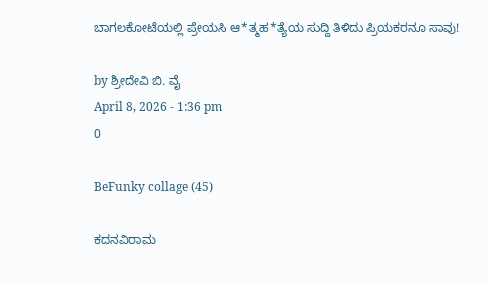ಬಾಗಲಕೋಟೆಯಲ್ಲಿ ಪ್ರೇಯಸಿ ಆ*ತ್ಮಹ*ತ್ಯೆಯ ಸುದ್ದಿ ತಿಳಿದು ಪ್ರಿಯಕರನೂ ಸಾವು!

by ಶ್ರೀದೇವಿ ಬಿ. ವೈ
April 8, 2026 - 1:36 pm
0

BeFunky collage (45)

ಕದನವಿರಾಮ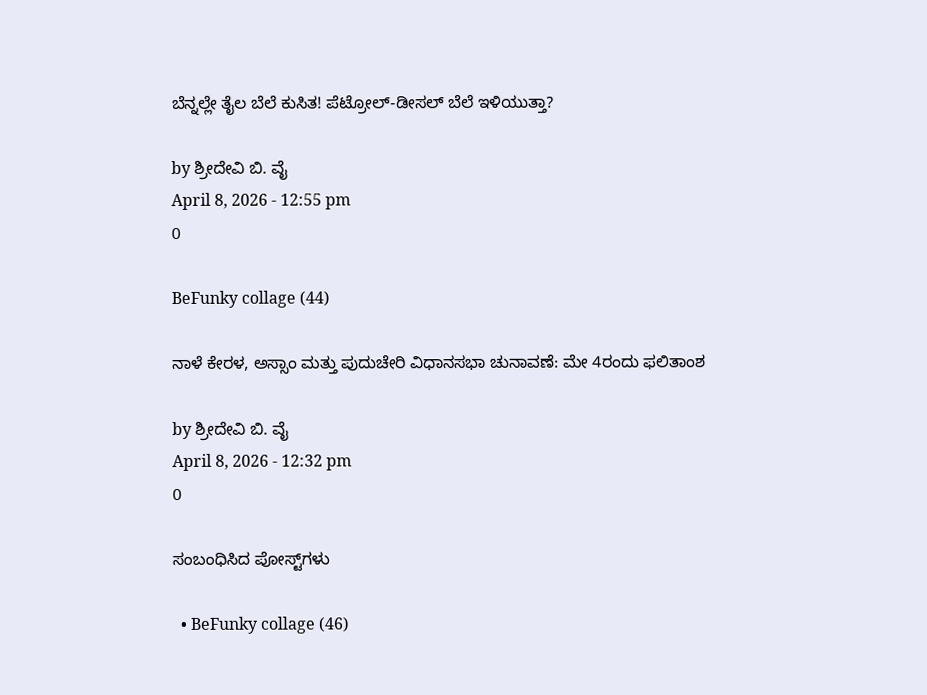ಬೆನ್ನಲ್ಲೇ ತೈಲ ಬೆಲೆ ಕುಸಿತ! ಪೆಟ್ರೋಲ್-ಡೀಸಲ್ ಬೆಲೆ ಇಳಿಯುತ್ತಾ?

by ಶ್ರೀದೇವಿ ಬಿ. ವೈ
April 8, 2026 - 12:55 pm
0

BeFunky collage (44)

ನಾಳೆ ಕೇರಳ, ಅಸ್ಸಾಂ ಮತ್ತು ಪುದುಚೇರಿ ವಿಧಾನಸಭಾ ಚುನಾವಣೆ: ಮೇ 4ರಂದು ಫಲಿತಾಂಶ

by ಶ್ರೀದೇವಿ ಬಿ. ವೈ
April 8, 2026 - 12:32 pm
0

ಸಂಬಂಧಿಸಿದ ಪೋಸ್ಟ್‌ಗಳು

  • BeFunky collage (46)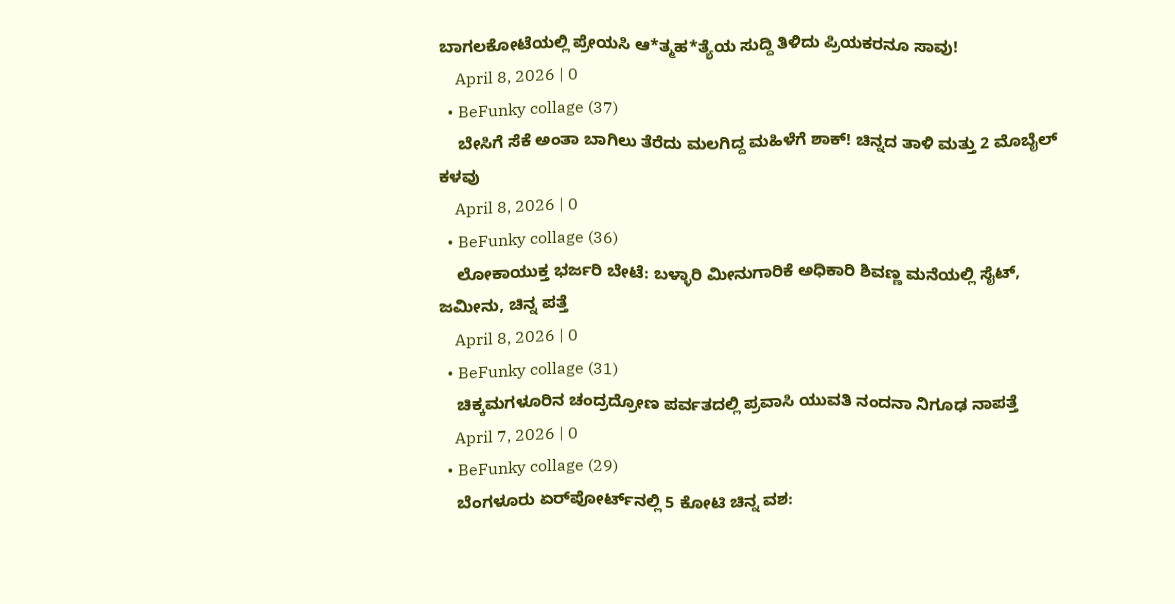ಬಾಗಲಕೋಟೆಯಲ್ಲಿ ಪ್ರೇಯಸಿ ಆ*ತ್ಮಹ*ತ್ಯೆಯ ಸುದ್ದಿ ತಿಳಿದು ಪ್ರಿಯಕರನೂ ಸಾವು!
    April 8, 2026 | 0
  • BeFunky collage (37)
    ಬೇಸಿಗೆ ಸೆಕೆ ಅಂತಾ ಬಾಗಿಲು ತೆರೆದು ಮಲಗಿದ್ದ ಮಹಿಳೆಗೆ ಶಾಕ್! ಚಿನ್ನದ ತಾಳಿ ಮತ್ತು 2 ಮೊಬೈಲ್ ಕಳವು
    April 8, 2026 | 0
  • BeFunky collage (36)
    ಲೋಕಾಯುಕ್ತ ಭರ್ಜರಿ ಬೇಟೆ: ಬಳ್ಳಾರಿ ಮೀನುಗಾರಿಕೆ ಅಧಿಕಾರಿ ಶಿವಣ್ಣ ಮನೆಯಲ್ಲಿ ಸೈಟ್, ಜಮೀನು, ಚಿನ್ನ ಪತ್ತೆ
    April 8, 2026 | 0
  • BeFunky collage (31)
    ಚಿಕ್ಕಮಗಳೂರಿನ ಚಂದ್ರದ್ರೋಣ ಪರ್ವತದಲ್ಲಿ ಪ್ರವಾಸಿ ಯುವತಿ ನಂದನಾ ನಿಗೂಢ ನಾಪತ್ತೆ
    April 7, 2026 | 0
  • BeFunky collage (29)
    ಬೆಂಗಳೂರು ಏರ್‌ಪೋರ್ಟ್‌ನಲ್ಲಿ 5 ಕೋಟಿ ಚಿನ್ನ ವಶ: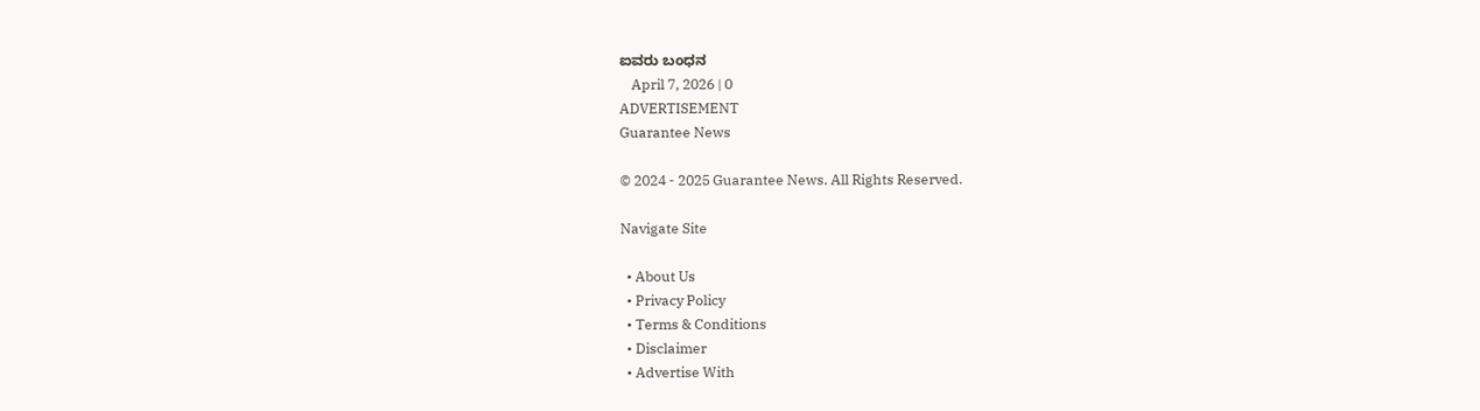ಐವರು ಬಂಧನ
    April 7, 2026 | 0
ADVERTISEMENT
Guarantee News

© 2024 - 2025 Guarantee News. All Rights Reserved.

Navigate Site

  • About Us
  • Privacy Policy
  • Terms & Conditions
  • Disclaimer
  • Advertise With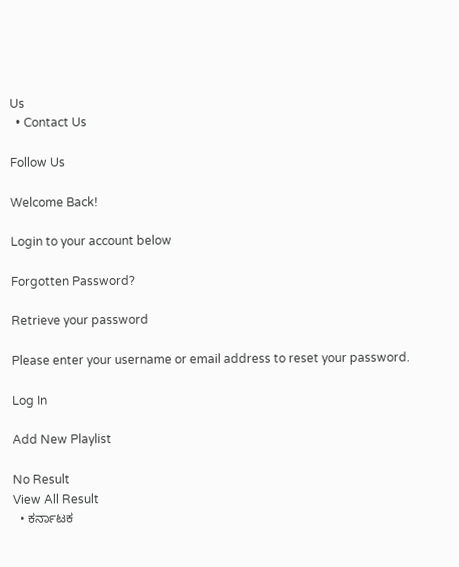Us
  • Contact Us

Follow Us

Welcome Back!

Login to your account below

Forgotten Password?

Retrieve your password

Please enter your username or email address to reset your password.

Log In

Add New Playlist

No Result
View All Result
  • ಕರ್ನಾಟಕ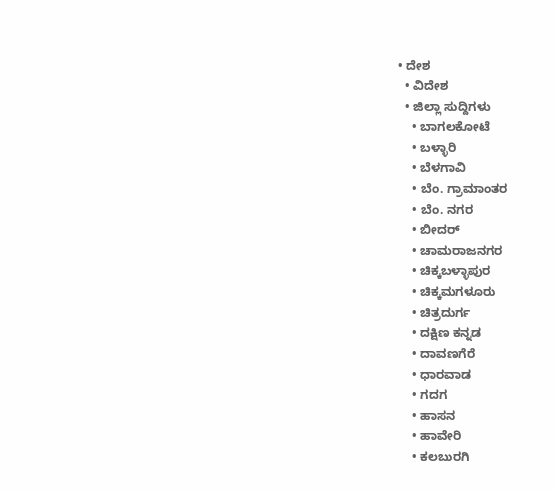• ದೇಶ
  • ವಿದೇಶ
  • ಜಿಲ್ಲಾ ಸುದ್ದಿಗಳು
    • ಬಾಗಲಕೋಟೆ
    • ಬಳ್ಳಾರಿ
    • ಬೆಳಗಾವಿ
    • ಬೆಂ. ಗ್ರಾಮಾಂತರ
    • ಬೆಂ. ನಗರ
    • ಬೀದರ್
    • ಚಾಮರಾಜನಗರ
    • ಚಿಕ್ಕಬಳ್ಳಾಪುರ
    • ಚಿಕ್ಕಮಗಳೂರು
    • ಚಿತ್ರದುರ್ಗ
    • ದಕ್ಷಿಣ ಕನ್ನಡ
    • ದಾವಣಗೆರೆ
    • ಧಾರವಾಡ
    • ಗದಗ
    • ಹಾಸನ
    • ಹಾವೇರಿ
    • ಕಲಬುರಗಿ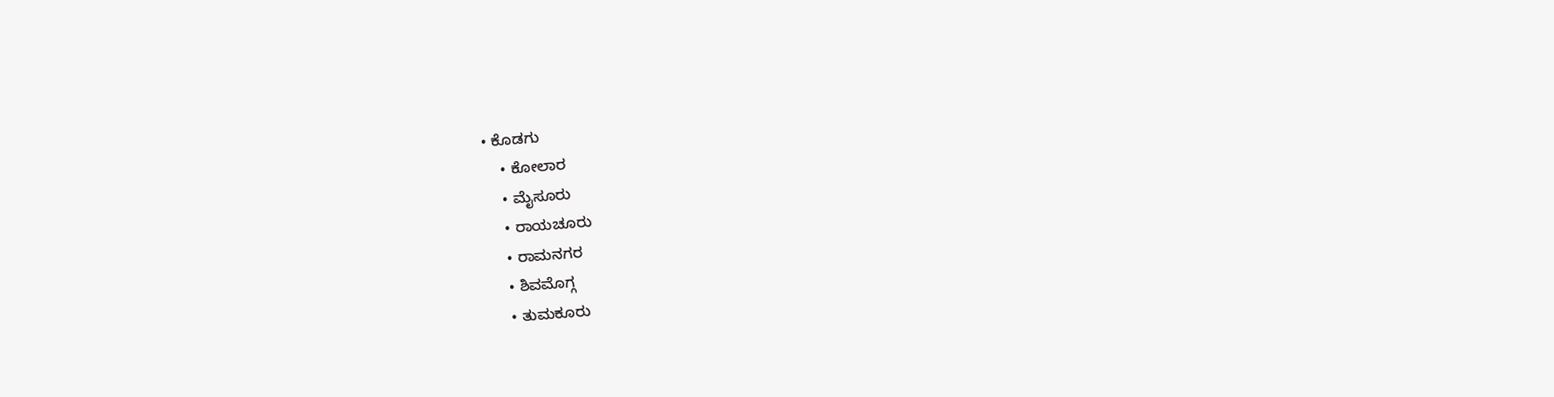• ಕೊಡಗು
    • ಕೋಲಾರ
    • ಮೈಸೂರು
    • ರಾಯಚೂರು
    • ರಾಮನಗರ
    • ಶಿವಮೊಗ್ಗ
    • ತುಮಕೂರು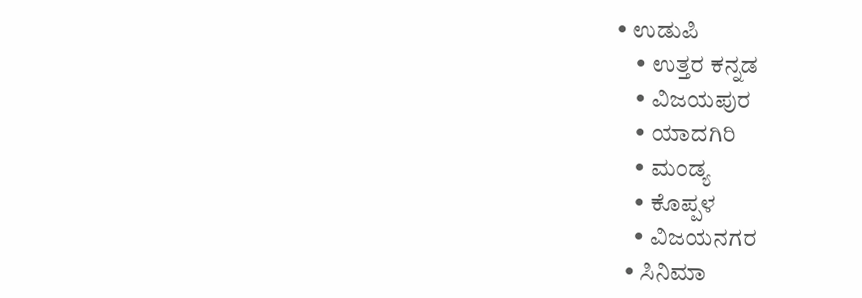• ಉಡುಪಿ
    • ಉತ್ತರ ಕನ್ನಡ
    • ವಿಜಯಪುರ
    • ಯಾದಗಿರಿ
    • ಮಂಡ್ಯ
    • ಕೊಪ್ಪಳ
    • ವಿಜಯನಗರ
  • ಸಿನಿಮಾ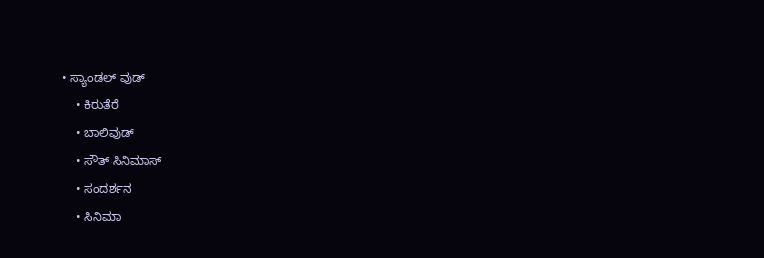• ಸ್ಯಾಂಡಲ್ ವುಡ್
    • ಕಿರುತೆರೆ
    • ಬಾಲಿವುಡ್
    • ಸೌತ್ ಸಿನಿಮಾಸ್
    • ಸಂದರ್ಶನ
    • ಸಿನಿಮಾ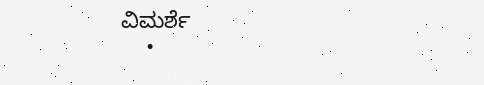ವಿಮರ್ಶೆ
    •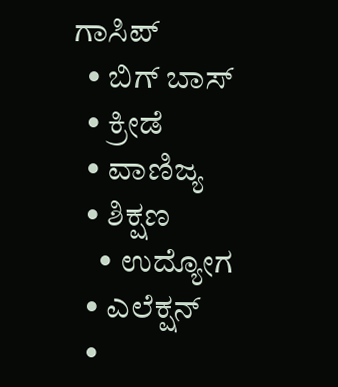ಗಾಸಿಪ್
  • ಬಿಗ್ ಬಾಸ್
  • ಕ್ರೀಡೆ
  • ವಾಣಿಜ್ಯ
  • ಶಿಕ್ಷಣ
    • ಉದ್ಯೋಗ
  • ಎಲೆಕ್ಷನ್
  •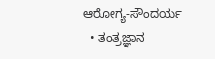ಆರೋಗ್ಯ-ಸೌಂದರ್ಯ
  • ತಂತ್ರಜ್ಞಾನ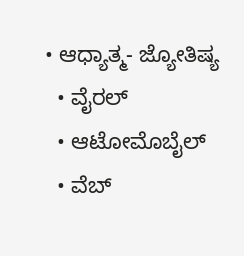• ಆಧ್ಯಾತ್ಮ- ಜ್ಯೋತಿಷ್ಯ
  • ವೈರಲ್
  • ಆಟೋಮೊಬೈಲ್
  • ವೆಬ್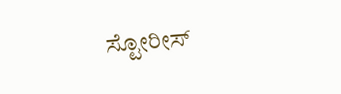ಸ್ಟೋರೀಸ್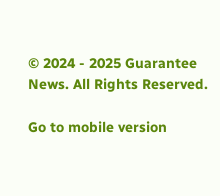© 2024 - 2025 Guarantee News. All Rights Reserved.

Go to mobile version